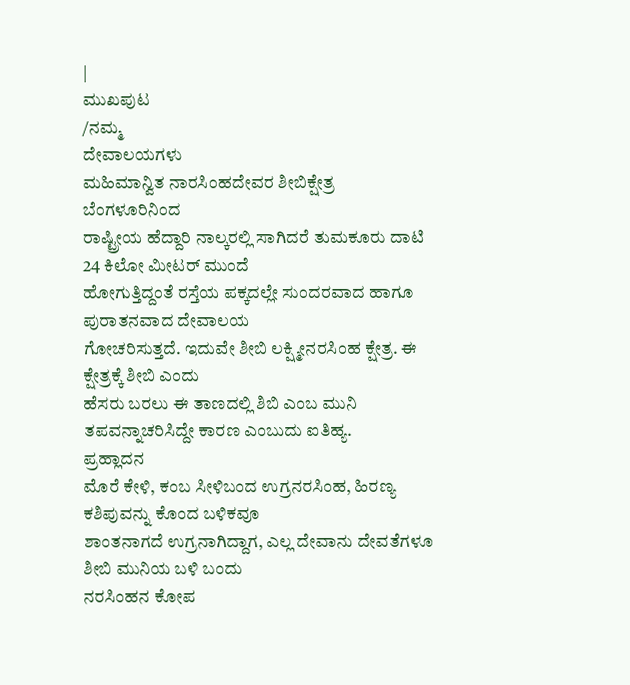|
ಮುಖಪುಟ
/ನಮ್ಮ
ದೇವಾಲಯಗಳು
ಮಹಿಮಾನ್ವಿತ ನಾರಸಿಂಹದೇವರ ಶೀಬಿಕ್ಷೇತ್ರ
ಬೆಂಗಳೂರಿನಿಂದ
ರಾಷ್ಟ್ರೀಯ ಹೆದ್ದಾರಿ ನಾಲ್ಕರಲ್ಲಿ ಸಾಗಿದರೆ ತುಮಕೂರು ದಾಟಿ 24 ಕಿಲೋ ಮೀಟರ್ ಮುಂದೆ
ಹೋಗುತ್ತಿದ್ದಂತೆ ರಸ್ತೆಯ ಪಕ್ಕದಲ್ಲೇ ಸುಂದರವಾದ ಹಾಗೂ ಪುರಾತನವಾದ ದೇವಾಲಯ
ಗೋಚರಿಸುತ್ತದೆ. ಇದುವೇ ಶೀಬಿ ಲಕ್ಷ್ಮೀನರಸಿಂಹ ಕ್ಷೇತ್ರ. ಈ ಕ್ಷೇತ್ರಕ್ಕೆ ಶೀಬಿ ಎಂದು
ಹೆಸರು ಬರಲು ಈ ತಾಣದಲ್ಲಿ ಶಿಬಿ ಎಂಬ ಮುನಿ ತಪವನ್ನಾಚರಿಸಿದ್ದೇ ಕಾರಣ ಎಂಬುದು ಐತಿಹ್ಯ.
ಪ್ರಹ್ಲಾದನ
ಮೊರೆ ಕೇಳಿ, ಕಂಬ ಸೀಳಿಬಂದ ಉಗ್ರನರಸಿಂಹ, ಹಿರಣ್ಯ ಕಶಿಪುವನ್ನು ಕೊಂದ ಬಳಿಕವೂ
ಶಾಂತನಾಗದೆ ಉಗ್ರನಾಗಿದ್ದಾಗ, ಎಲ್ಲ ದೇವಾನು ದೇವತೆಗಳೂ ಶೀಬಿ ಮುನಿಯ ಬಳಿ ಬಂದು
ನರಸಿಂಹನ ಕೋಪ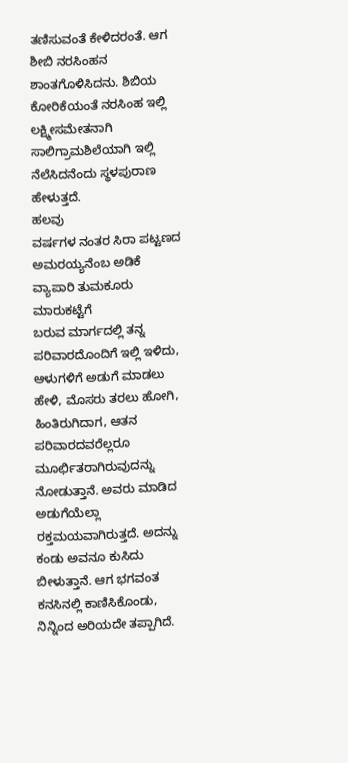ತಣಿಸುವಂತೆ ಕೇಳಿದರಂತೆ. ಆಗ ಶೀಬಿ ನರಸಿಂಹನ ಶಾಂತಗೊಳಿಸಿದನು. ಶಿಬಿಯ
ಕೋರಿಕೆಯಂತೆ ನರಸಿಂಹ ಇಲ್ಲಿ ಲಕ್ಷ್ಮೀಸಮೇತನಾಗಿ ಸಾಲಿಗ್ರಾಮಶಿಲೆಯಾಗಿ ಇಲ್ಲಿ
ನೆಲೆಸಿದನೆಂದು ಸ್ಥಳಪುರಾಣ ಹೇಳುತ್ತದೆ.
ಹಲವು
ವರ್ಷಗಳ ನಂತರ ಸಿರಾ ಪಟ್ಟಣದ ಅಮರಯ್ಯನೆಂಬ ಅಡಿಕೆ ವ್ಯಾಪಾರಿ ತುಮಕೂರು ಮಾರುಕಟ್ಟೆಗೆ
ಬರುವ ಮಾರ್ಗದಲ್ಲಿ ತನ್ನ ಪರಿವಾರದೊಂದಿಗೆ ಇಲ್ಲಿ ಇಳಿದು, ಆಳುಗಳಿಗೆ ಅಡುಗೆ ಮಾಡಲು
ಹೇಳಿ, ಮೊಸರು ತರಲು ಹೋಗಿ, ಹಿಂತಿರುಗಿದಾಗ, ಆತನ ಪರಿವಾರದವರೆಲ್ಲರೂ
ಮೂರ್ಛಿತರಾಗಿರುವುದನ್ನು ನೋಡುತ್ತಾನೆ. ಅವರು ಮಾಡಿದ ಅಡುಗೆಯೆಲ್ಲಾ
ರಕ್ತಮಯವಾಗಿರುತ್ತದೆ. ಅದನ್ನು ಕಂಡು ಅವನೂ ಕುಸಿದು ಬೀಳುತ್ತಾನೆ. ಆಗ ಭಗವಂತ
ಕನಸಿನಲ್ಲಿ ಕಾಣಿಸಿಕೊಂಡು, ನಿನ್ನಿಂದ ಅರಿಯದೇ ತಪ್ಪಾಗಿದೆ.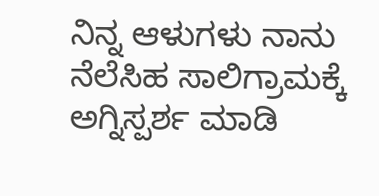ನಿನ್ನ ಆಳುಗಳು ನಾನು
ನೆಲೆಸಿಹ ಸಾಲಿಗ್ರಾಮಕ್ಕೆ ಅಗ್ನಿಸ್ಪರ್ಶ ಮಾಡಿ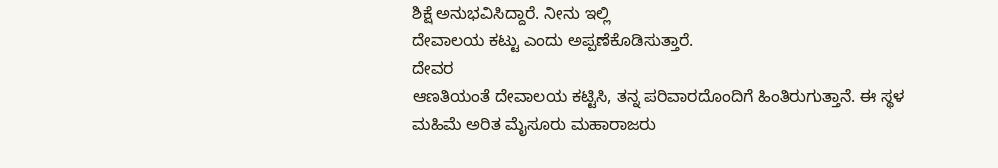ಶಿಕ್ಷೆ ಅನುಭವಿಸಿದ್ದಾರೆ. ನೀನು ಇಲ್ಲಿ
ದೇವಾಲಯ ಕಟ್ಟು ಎಂದು ಅಪ್ಪಣೆಕೊಡಿಸುತ್ತಾರೆ.
ದೇವರ
ಆಣತಿಯಂತೆ ದೇವಾಲಯ ಕಟ್ಟಿಸಿ, ತನ್ನ ಪರಿವಾರದೊಂದಿಗೆ ಹಿಂತಿರುಗುತ್ತಾನೆ. ಈ ಸ್ಥಳ
ಮಹಿಮೆ ಅರಿತ ಮೈಸೂರು ಮಹಾರಾಜರು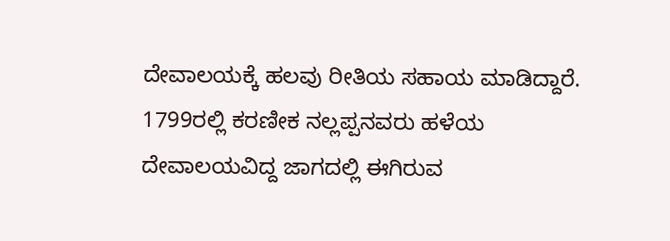ದೇವಾಲಯಕ್ಕೆ ಹಲವು ರೀತಿಯ ಸಹಾಯ ಮಾಡಿದ್ದಾರೆ.
1799ರಲ್ಲಿ ಕರಣೀಕ ನಲ್ಲಪ್ಪನವರು ಹಳೆಯ ದೇವಾಲಯವಿದ್ದ ಜಾಗದಲ್ಲಿ ಈಗಿರುವ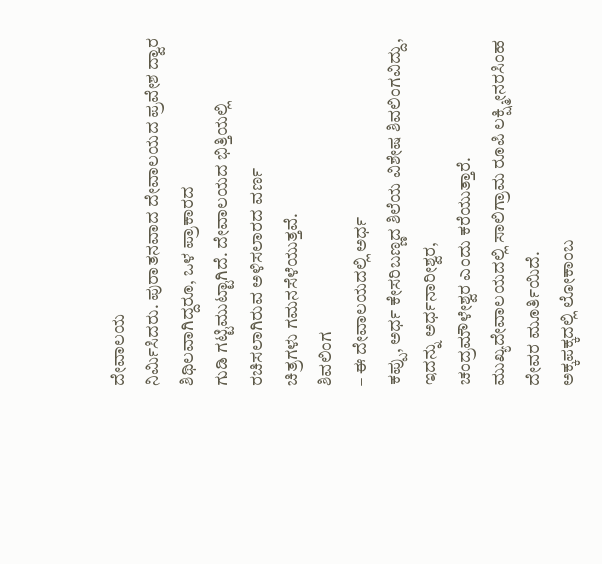ದೇವಾಲಯ
ನಿರ್ಮಿಸಿದರು. ಪುರಾತನವಾದ ದೇವಾಲಯದ ಪ್ರವೇಶ ದ್ವಾರ ಶಿಥಿಲವಾಗಿದ್ದರೂ, ಒಳ ಪ್ರಾಕಾರದ
ಗುಡಿ ಗಟ್ಟಿಮುಟ್ಟಾಗಿದೆ. ದೇವಾಲಯದ ಭಿತ್ತಿಯಲ್ಲಿ ರಚಿಸಲಾಗಿರುವ ಅಳಿಸಲಾರದ ವರ್ಣ
ಚಿತ್ರಗಳು ಗಮನಸೆಳೆಯುತ್ತವೆ.
ಶಿವಲಿಂಗ
– ಈ ದೇವಾಲಯದಲ್ಲಿ ಅರ್ಧ
ಕಪ್ಪು, ಅರ್ಧ ಕೇಸರಿಬಣ್ಣದ ಶಿಲೆಯ ವಿಶೇಷ ಶಿವಲಿಂಗವಿದ್ದು, ಇದನ್ನು ಅರ್ಧನಾರೀಶ್ವರ,
ಚಂದ್ರಮೌಳೇಶ್ವರ ಎಂದು ಕರೆಯುತ್ತಾರೆ.
ಮುಖ್ಯದೇವಾಲಯದಲ್ಲಿ ಸಾಲಿಗ್ರಾಮ ರೂಪಿ ಲಕ್ಷ್ಮೀನರಸಿಂಹ ದೇವರ ಮೂರ್ತಿಯಿದೆ.
ಅಕ್ಕಪಕ್ಕದಲ್ಲಿ ಲೋಕಾಂಬ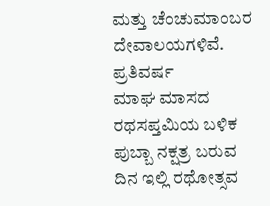ಮತ್ತು ಚೆಂಚುಮಾಂಬರ ದೇವಾಲಯಗಳಿವೆ.
ಪ್ರತಿವರ್ಷ
ಮಾಘ ಮಾಸದ ರಥಸಪ್ತಮಿಯ ಬಳಿಕ ಪುಬ್ಬಾ ನಕ್ಷತ್ರ ಬರುವ ದಿನ ಇಲ್ಲಿ ರಥೋತ್ಸವ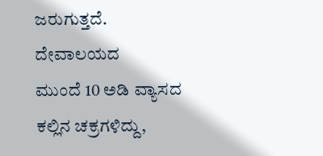ಜರುಗುತ್ತದೆ.
ದೇವಾಲಯದ
ಮುಂದೆ 10 ಅಡಿ ವ್ಯಾಸದ ಕಲ್ಲಿನ ಚಕ್ರಗಳಿದ್ದು,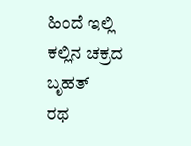ಹಿಂದೆ ಇಲ್ಲಿ ಕಲ್ಲಿನ ಚಕ್ರದ ಬೃಹತ್
ರಥ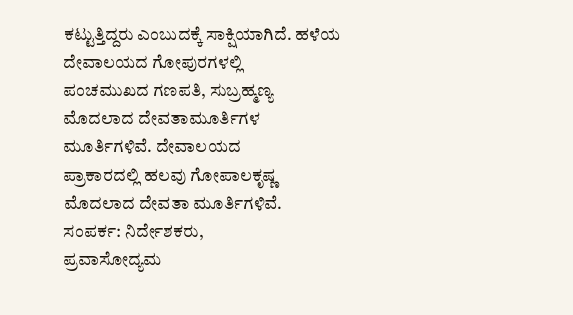ಕಟ್ಟುತ್ತಿದ್ದರು ಎಂಬುದಕ್ಕೆ ಸಾಕ್ಷಿಯಾಗಿದೆ. ಹಳೆಯ ದೇವಾಲಯದ ಗೋಪುರಗಳಲ್ಲಿ
ಪಂಚಮುಖದ ಗಣಪತಿ, ಸುಬ್ರಹ್ಮಣ್ಯ ಮೊದಲಾದ ದೇವತಾಮೂರ್ತಿಗಳ ಮೂರ್ತಿಗಳಿವೆ. ದೇವಾಲಯದ
ಪ್ರಾಕಾರದಲ್ಲಿ ಹಲವು ಗೋಪಾಲಕೃಷ್ಣ ಮೊದಲಾದ ದೇವತಾ ಮೂರ್ತಿಗಳಿವೆ.
ಸಂಪರ್ಕ: ನಿರ್ದೇಶಕರು,
ಪ್ರವಾಸೋದ್ಯಮ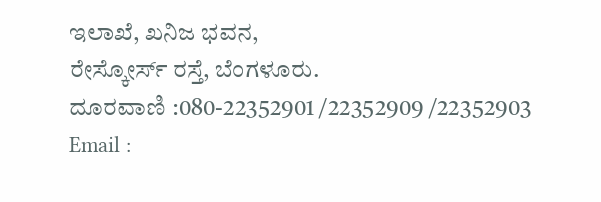ಇಲಾಖೆ, ಖನಿಜ ಭವನ,
ರೇಸ್ಕೋರ್ಸ್ ರಸ್ತೆ, ಬೆಂಗಳೂರು.
ದೂರವಾಣಿ :080-22352901 /22352909 /22352903
Email :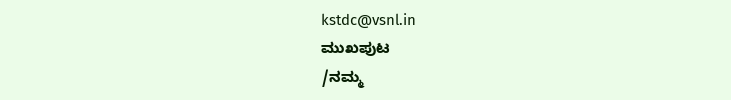kstdc@vsnl.in
ಮುಖಪುಟ
/ನಮ್ಮ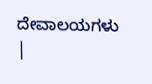ದೇವಾಲಯಗಳು |